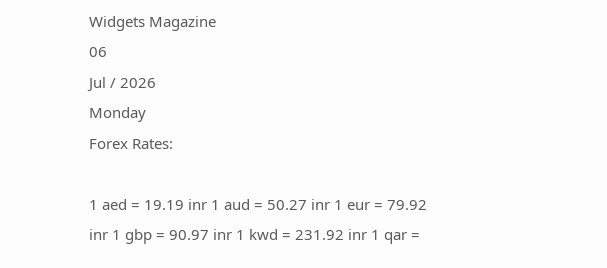Widgets Magazine
06
Jul / 2026
Monday
Forex Rates:

1 aed = 19.19 inr 1 aud = 50.27 inr 1 eur = 79.92 inr 1 gbp = 90.97 inr 1 kwd = 231.92 inr 1 qar =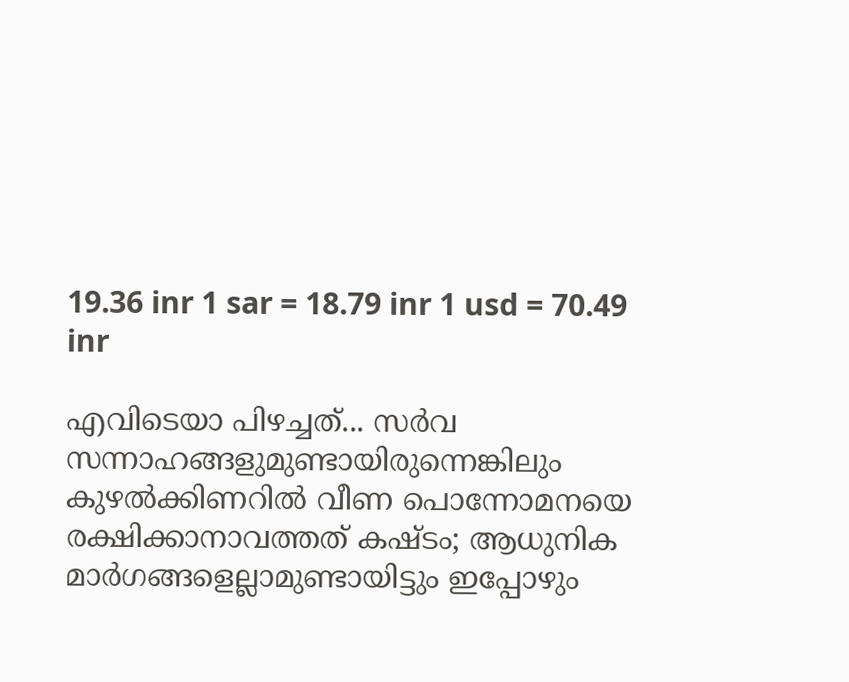19.36 inr 1 sar = 18.79 inr 1 usd = 70.49 inr

എവിടെയാ പിഴച്ചത്... സര്‍വ സന്നാഹങ്ങളുമുണ്ടായിരുന്നെങ്കിലും കുഴല്‍ക്കിണറില്‍ വീണ പൊന്നോമനയെ രക്ഷിക്കാനാവത്തത് കഷ്ടം; ആധുനിക മാര്‍ഗങ്ങളെല്ലാമുണ്ടായിട്ടും ഇപ്പോഴും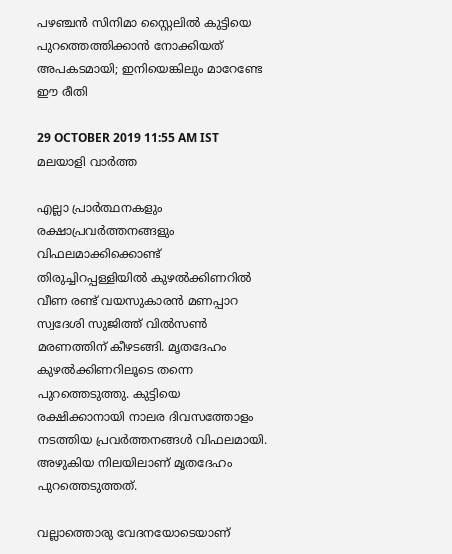പഴഞ്ചന്‍ സിനിമാ സ്റ്റൈലില്‍ കുട്ടിയെ പുറത്തെത്തിക്കാന്‍ നോക്കിയത് അപകടമായി; ഇനിയെങ്കിലും മാറേണ്ടേ ഈ രീതി

29 OCTOBER 2019 11:55 AM IST
മലയാളി വാര്‍ത്ത

എല്ലാ പ്രാര്‍ത്ഥനകളും രക്ഷാപ്രവര്‍ത്തനങ്ങളും വിഫലമാക്കിക്കൊണ്ട് തിരുച്ചിറപ്പള്ളിയില്‍ കുഴല്‍ക്കിണറില്‍ വീണ രണ്ട് വയസുകാരന്‍ മണപ്പാറ സ്വദേശി സുജിത്ത് വില്‍സണ്‍ മരണത്തിന് കീഴടങ്ങി. മൃതദേഹം കുഴല്‍ക്കിണറിലൂടെ തന്നെ പുറത്തെടുത്തു. കുട്ടിയെ രക്ഷിക്കാനായി നാലര ദിവസത്തോളം നടത്തിയ പ്രവര്‍ത്തനങ്ങള്‍ വിഫലമായി. അഴുകിയ നിലയിലാണ് മൃതദേഹം പുറത്തെടുത്തത്.

വല്ലാത്തൊരു വേദനയോടെയാണ്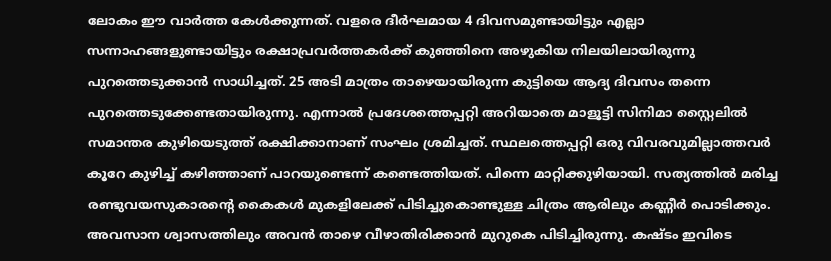ലോകം ഈ വാര്‍ത്ത കേള്‍ക്കുന്നത്. വളരെ ദീര്‍ഘമായ 4 ദിവസമുണ്ടായിട്ടും എല്ലാ സന്നാഹങ്ങളുണ്ടായിട്ടും രക്ഷാപ്രവര്‍ത്തകര്‍ക്ക് കുഞ്ഞിനെ അഴുകിയ നിലയിലായിരുന്നു പുറത്തെടുക്കാന്‍ സാധിച്ചത്. 25 അടി മാത്രം താഴെയായിരുന്ന കുട്ടിയെ ആദ്യ ദിവസം തന്നെ പുറത്തെടുക്കേണ്ടതായിരുന്നു. എന്നാല്‍ പ്രദേശത്തെപ്പറ്റി അറിയാതെ മാളൂട്ടി സിനിമാ സ്റ്റൈലില്‍ സമാന്തര കുഴിയെടുത്ത് രക്ഷിക്കാനാണ് സംഘം ശ്രമിച്ചത്. സ്ഥലത്തെപ്പറ്റി ഒരു വിവരവുമില്ലാത്തവര്‍ കൂറേ കുഴിച്ച് കഴിഞ്ഞാണ് പാറയുണ്ടെന്ന് കണ്ടെത്തിയത്. പിന്നെ മാറ്റിക്കുഴിയായി. സത്യത്തില്‍ മരിച്ച രണ്ടുവയസുകാരന്റെ കൈകള്‍ മുകളിലേക്ക് പിടിച്ചുകൊണ്ടുള്ള ചിത്രം ആരിലും കണ്ണീര്‍ പൊടിക്കും. അവസാന ശ്വാസത്തിലും അവന്‍ താഴെ വീഴാതിരിക്കാന്‍ മുറുകെ പിടിച്ചിരുന്നു. കഷ്ടം ഇവിടെ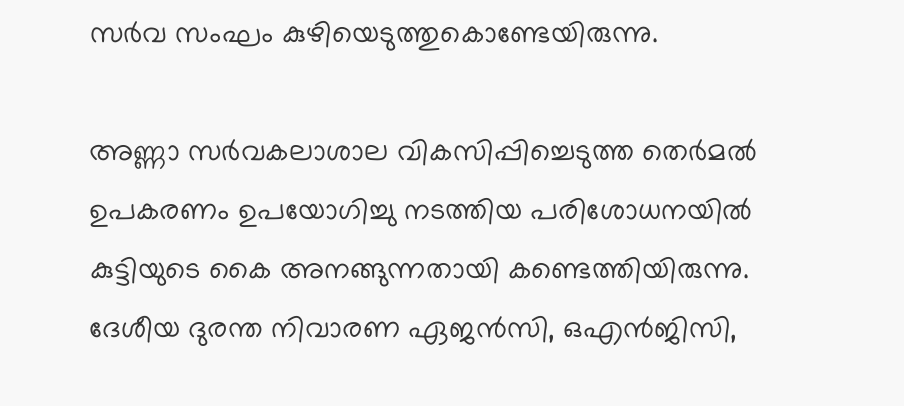സര്‍വ സംഘം കുഴിയെടുത്തുകൊണ്ടേയിരുന്നു.

അണ്ണാ സര്‍വകലാശാല വികസിപ്പിച്ചെടുത്ത തെര്‍മല്‍ ഉപകരണം ഉപയോഗിച്ചു നടത്തിയ പരിശോധനയില്‍ കുട്ടിയുടെ കൈ അനങ്ങുന്നതായി കണ്ടെത്തിയിരുന്നു. ദേശീയ ദുരന്ത നിവാരണ ഏജന്‍സി, ഒഎന്‍ജിസി,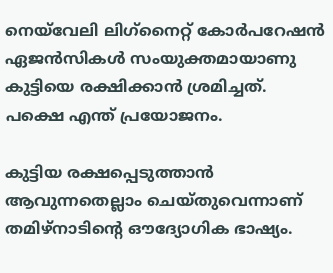നെയ്‌വേലി ലിഗ്‌നൈറ്റ് കോര്‍പറേഷന്‍ ഏജന്‍സികള്‍ സംയുക്തമായാണു കുട്ടിയെ രക്ഷിക്കാന്‍ ശ്രമിച്ചത്. പക്ഷെ എന്ത് പ്രയോജനം.

കുട്ടിയ രക്ഷപ്പെടുത്താന്‍ ആവുന്നതെല്ലാം ചെയ്തുവെന്നാണ് തമിഴ്‌നാടിന്റെ ഔദ്യോഗിക ഭാഷ്യം.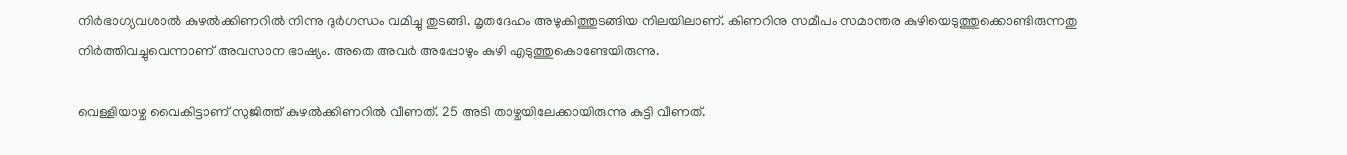നിര്‍ഭാഗ്യവശാല്‍ കുഴല്‍ക്കിണറില്‍ നിന്നു ദുര്‍ഗന്ധം വമിച്ചു തുടങ്ങി. മൃതദേഹം അഴുകിത്തുടങ്ങിയ നിലയിലാണ്. കിണറിനു സമീപം സമാന്തര കുഴിയെടുത്തുക്കൊണ്ടിരുന്നതു നിര്‍ത്തിവച്ചുവെന്നാണ് അവസാന ഭാഷ്യം. അതെ അവര്‍ അപ്പോഴും കുഴി എടുത്തുകൊണ്ടേയിരുന്നു.

വെള്ളിയാഴ്ച വൈകിട്ടാണ് സുജിത്ത് കുഴല്‍ക്കിണറില്‍ വീണത്. 25 അടി താഴ്ചയിലേക്കായിരുന്നു കുട്ടി വീണത്.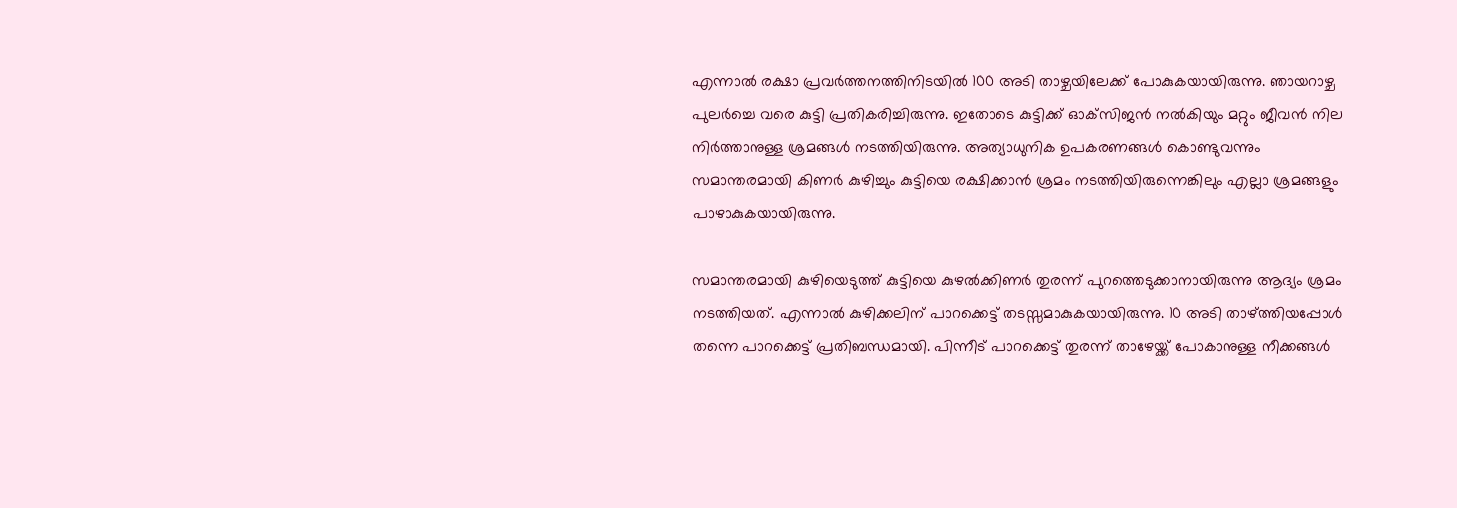എന്നാല്‍ രക്ഷാ പ്രവര്‍ത്തനത്തിനിടയില്‍ 100 അടി താഴ്ചയിലേക്ക് പോകുകയായിരുന്നു. ഞായറാഴ്ച പുലര്‍ച്ചെ വരെ കുട്ടി പ്രതികരിച്ചിരുന്നു. ഇതോടെ കുട്ടിക്ക് ഓക്‌സിജന്‍ നല്‍കിയും മറ്റും ജീവന്‍ നില നിര്‍ത്താനുള്ള ശ്രമങ്ങള്‍ നടത്തിയിരുന്നു. അത്യാധുനിക ഉപകരണങ്ങള്‍ കൊണ്ടുവന്നും സമാന്തരമായി കിണര്‍ കുഴിച്ചും കുട്ടിയെ രക്ഷിക്കാന്‍ ശ്രമം നടത്തിയിരുന്നെങ്കിലും എല്ലാ ശ്രമങ്ങളും പാഴാകുകയായിരുന്നു.

സമാന്തരമായി കുഴിയെടുത്ത് കുട്ടിയെ കുഴല്‍ക്കിണര്‍ തുരന്ന് പുറത്തെടുക്കാനായിരുന്നു ആദ്യം ശ്രമം നടത്തിയത്. എന്നാല്‍ കുഴിക്കലിന് പാറക്കെട്ട് തടസ്സമാകുകയായിരുന്നു. 10 അടി താഴ്ത്തിയപ്പോള്‍ തന്നെ പാറക്കെട്ട് പ്രതിബന്ധമായി. പിന്നീട് പാറക്കെട്ട് തുരന്ന് താഴേയ്ക്ക് പോകാനുള്ള നീക്കങ്ങള്‍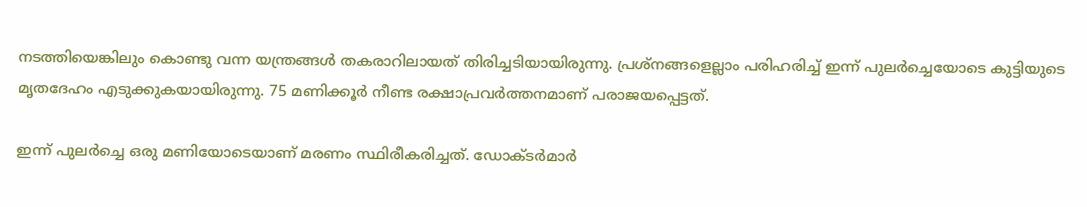നടത്തിയെങ്കിലും കൊണ്ടു വന്ന യന്ത്രങ്ങള്‍ തകരാറിലായത് തിരിച്ചടിയായിരുന്നു. പ്രശ്‌നങ്ങളെല്ലാം പരിഹരിച്ച് ഇന്ന് പുലര്‍ച്ചെയോടെ കുട്ടിയുടെ മൃതദേഹം എടുക്കുകയായിരുന്നു. 75 മണിക്കൂര്‍ നീണ്ട രക്ഷാപ്രവര്‍ത്തനമാണ് പരാജയപ്പെട്ടത്.

ഇന്ന് പുലര്‍ച്ചെ ഒരു മണിയോടെയാണ് മരണം സ്ഥിരീകരിച്ചത്. ഡോക്ടര്‍മാര്‍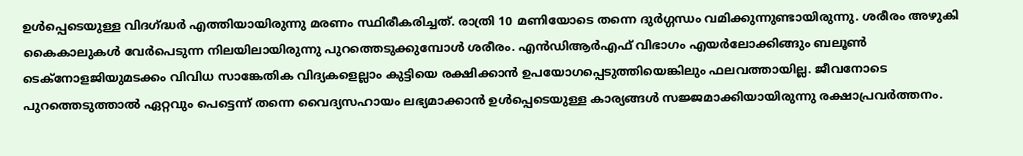ഉള്‍പ്പെടെയുള്ള വിദഗ്ദ്ധര്‍ എത്തിയായിരുന്നു മരണം സ്ഥിരീകരിച്ചത്. രാത്രി 10 മണിയോടെ തന്നെ ദുര്‍ഗ്ഗന്ധം വമിക്കുന്നുണ്ടായിരുന്നു. ശരീരം അഴുകി കൈകാലുകള്‍ വേര്‍പെടുന്ന നിലയിലായിരുന്നു പുറത്തെടുക്കുമ്പോള്‍ ശരീരം. എന്‍ഡിആര്‍എഫ് വിഭാഗം എയര്‍ലോക്കിങ്ങും ബലൂണ്‍ ടെക്‌നോളജിയുമടക്കം വിവിധ സാങ്കേതിക വിദ്യകളെല്ലാം കുട്ടിയെ രക്ഷിക്കാന്‍ ഉപയോഗപ്പെടുത്തിയെങ്കിലും ഫലവത്തായില്ല. ജീവനോടെ പുറത്തെടുത്താല്‍ ഏറ്റവും പെട്ടെന്ന് തന്നെ വൈദ്യസഹായം ലഭ്യമാക്കാന്‍ ഉള്‍പ്പെടെയുള്ള കാര്യങ്ങള്‍ സജ്ജമാക്കിയായിരുന്നു രക്ഷാപ്രവര്‍ത്തനം.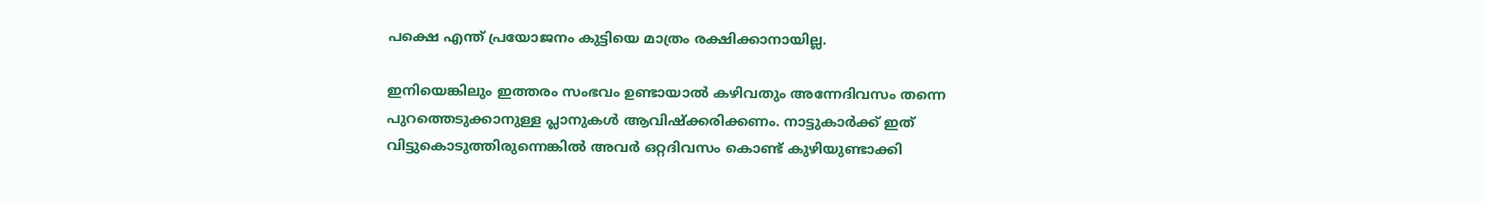പക്ഷെ എന്ത് പ്രയോജനം കുട്ടിയെ മാത്രം രക്ഷിക്കാനായില്ല.

ഇനിയെങ്കിലും ഇത്തരം സംഭവം ഉണ്ടായാല്‍ കഴിവതും അന്നേദിവസം തന്നെ പുറത്തെടുക്കാനുള്ള പ്ലാനുകള്‍ ആവിഷ്‌ക്കരിക്കണം. നാട്ടുകാര്‍ക്ക് ഇത് വിട്ടുകൊടുത്തിരുന്നെങ്കില്‍ അവര്‍ ഒറ്റദിവസം കൊണ്ട് കുഴിയുണ്ടാക്കി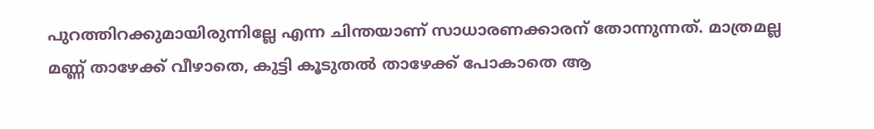പുറത്തിറക്കുമായിരുന്നില്ലേ എന്ന ചിന്തയാണ് സാധാരണക്കാരന് തോന്നുന്നത്. മാത്രമല്ല മണ്ണ് താഴേക്ക് വീഴാതെ, കുട്ടി കൂടുതല്‍ താഴേക്ക് പോകാതെ ആ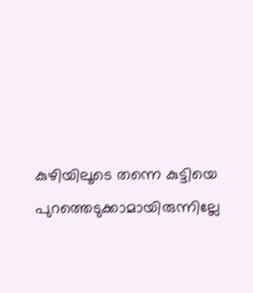കുഴിയിലൂടെ തന്നെ കുട്ടിയെ പുറത്തെടുക്കാമായിരുന്നില്ലേ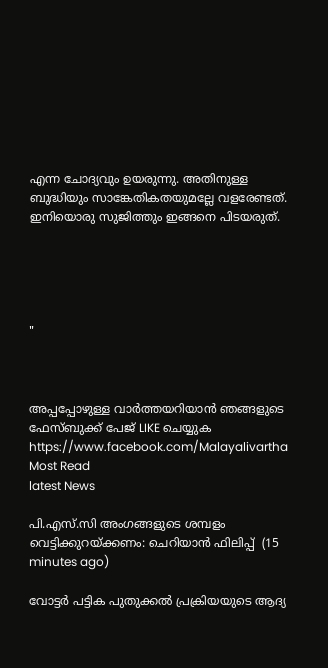എന്ന ചോദ്യവും ഉയരുന്നു. അതിനുള്ള ബുദ്ധിയും സാങ്കേതികതയുമല്ലേ വളരേണ്ടത്. ഇനിയൊരു സുജിത്തും ഇങ്ങനെ പിടയരുത്.





"



അപ്പപ്പോഴുള്ള വാര്‍ത്തയറിയാന്‍ ഞങ്ങളുടെ ഫേസ്‌ബുക്ക്‌ പേജ് LIKE ചെയ്യുക
https://www.facebook.com/Malayalivartha
Most Read
latest News

പി.എസ്.സി അംഗങ്ങളുടെ ശമ്പളം വെട്ടിക്കുറയ്ക്കണം: ചെറിയാൻ ഫിലിപ്പ്  (15 minutes ago)

വോട്ടർ പട്ടിക പുതുക്കൽ പ്രക്രിയയുടെ ആദ്യ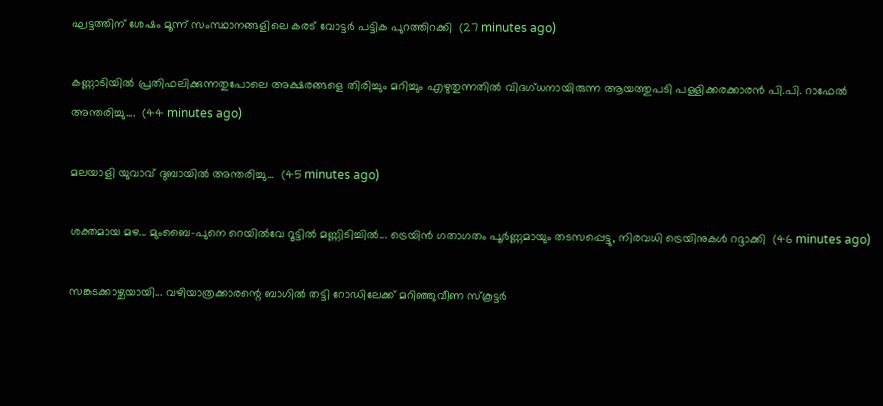ഘട്ടത്തിന് ശേഷം മൂന്ന് സംസ്ഥാനങ്ങളിലെ കരട് വോട്ടർ പട്ടിക പുറത്തിറക്കി  (27 minutes ago)

കണ്ണാടിയിൽ പ്രതിഫലിക്കുന്നതുപോലെ അക്ഷരങ്ങളെ തിരിച്ചും മറിച്ചും എഴുതുന്നതിൽ വിദഗ്ധനായിരുന്ന ആയത്തുപടി പള്ളിക്കരക്കാരൻ പി.പി. റാഫേൽ അന്തരിച്ചു....  (44 minutes ago)

മലയാളി യുവാവ് ദുബായിൽ അന്തരിച്ചു...  (45 minutes ago)

ശക്തമായ മഴ... മുംബൈ-പുനെ റെയിൽവേ റൂട്ടിൽ മണ്ണിടിച്ചിൽ... ട്രെയിൻ ഗതാഗതം പൂർണ്ണമായും തടസപ്പെട്ടു, നിരവധി ട്രെയിനുകൾ റദ്ദാക്കി  (46 minutes ago)

സങ്കടക്കാഴ്ചയായി... വഴിയാത്രക്കാരന്റെ ബാഗിൽ തട്ടി റോഡിലേക്ക് മറിഞ്ഞുവീണ സ്‌കൂട്ടർ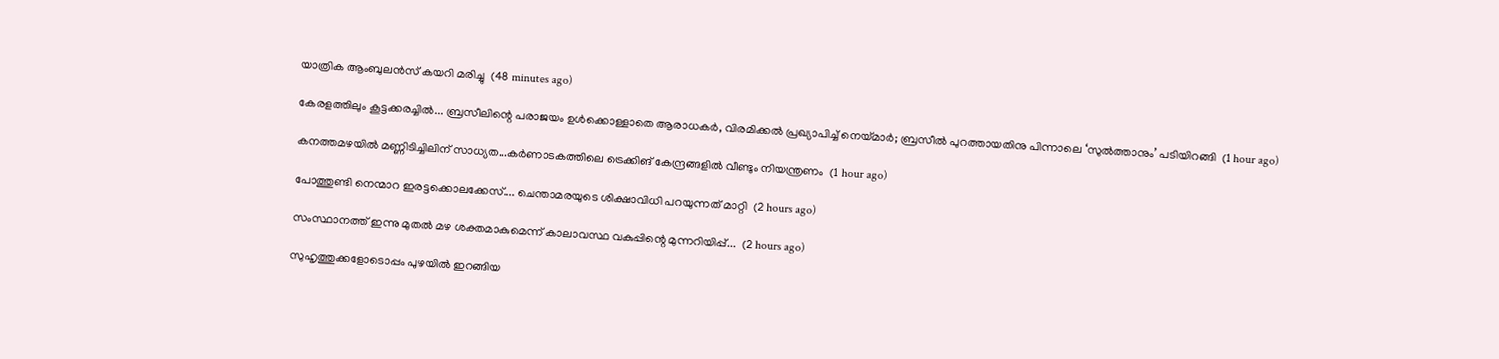യാത്രിക ആംബുലൻസ് കയറി മരിച്ചു  (48 minutes ago)

കേരളത്തിലും കൂട്ടക്കരച്ചിൽ... ബ്രസീലിന്റെ പരാജയം ഉൾക്കൊള്ളാതെ ആരാധകർ, വിരമിക്കൽ പ്രഖ്യാപിച്ച് നെയ്മാർ; ബ്രസീൽ പുറത്തായതിനു പിന്നാലെ ‘സുൽത്താനും’ പടിയിറങ്ങി  (1 hour ago)

കനത്തമഴയിൽ മണ്ണിടിച്ചിലിന് സാധ്യത...കർണാടകത്തിലെ ട്രെക്കിങ് കേന്ദ്രങ്ങളിൽ വീണ്ടും നിയന്ത്രണം  (1 hour ago)

പോത്തുണ്ടി നെന്മാറ ഇരട്ടക്കൊലക്കേസ്.... ചെന്താമരയുടെ ശിക്ഷാവിധി പറയുന്നത് മാറ്റി  (2 hours ago)

സംസ്ഥാനത്ത് ഇന്നു മുതല്‍ മഴ ശക്തമാകുമെന്ന് കാലാവസ്ഥ വകുപ്പിന്റെ മുന്നറിയിപ്പ്...  (2 hours ago)

സുഹൃത്തുക്കളോടൊപ്പം പുഴയിൽ ഇറങ്ങിയ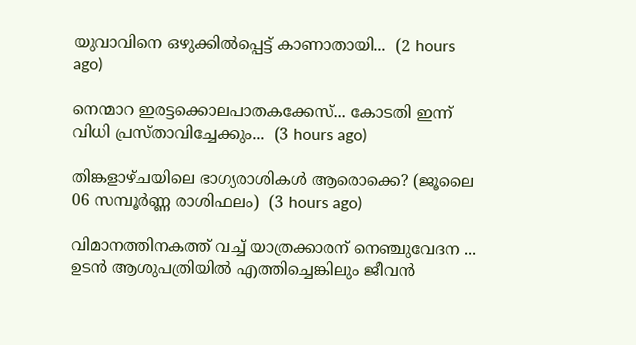യുവാവിനെ ഒഴുക്കിൽപ്പെട്ട് കാണാതായി...  (2 hours ago)

നെന്മാറ ഇരട്ടക്കൊലപാതകക്കേസ്... കോടതി ഇന്ന് വിധി പ്രസ്താവിച്ചേക്കും...  (3 hours ago)

തിങ്കളാഴ്ചയിലെ ഭാഗ്യരാശികൾ ആരൊക്കെ? (ജൂലൈ 06 സമ്പൂർണ്ണ രാശിഫലം)  (3 hours ago)

വിമാനത്തിനകത്ത് വച്ച് യാത്രക്കാരന് നെഞ്ചുവേദന ... ഉടൻ ആശുപത്രിയിൽ എത്തിച്ചെങ്കിലും ജീവൻ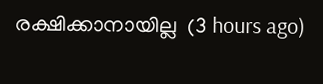രക്ഷിക്കാനായില്ല  (3 hours ago)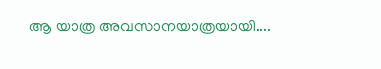ആ യാത്ര അവസാനയാത്രയായി....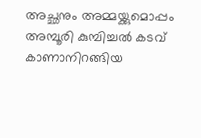അച്ഛനും അമ്മയ്ക്കുമൊപ്പം അമ്പൂരി കുമ്പിച്ചൽ കടവ് കാണാനിറങ്ങിയ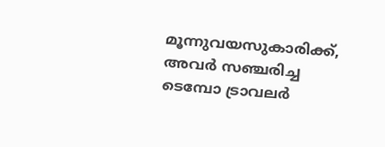മൂന്നുവയസുകാരിക്ക്, അവർ സഞ്ചരിച്ച ടെമ്പോ ട്രാവലർ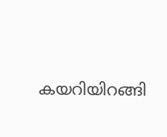കയറിയിറങ്ങി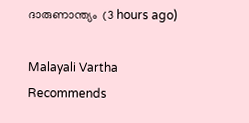ദാരുണാന്ത്യം  (3 hours ago)

Malayali Vartha Recommends